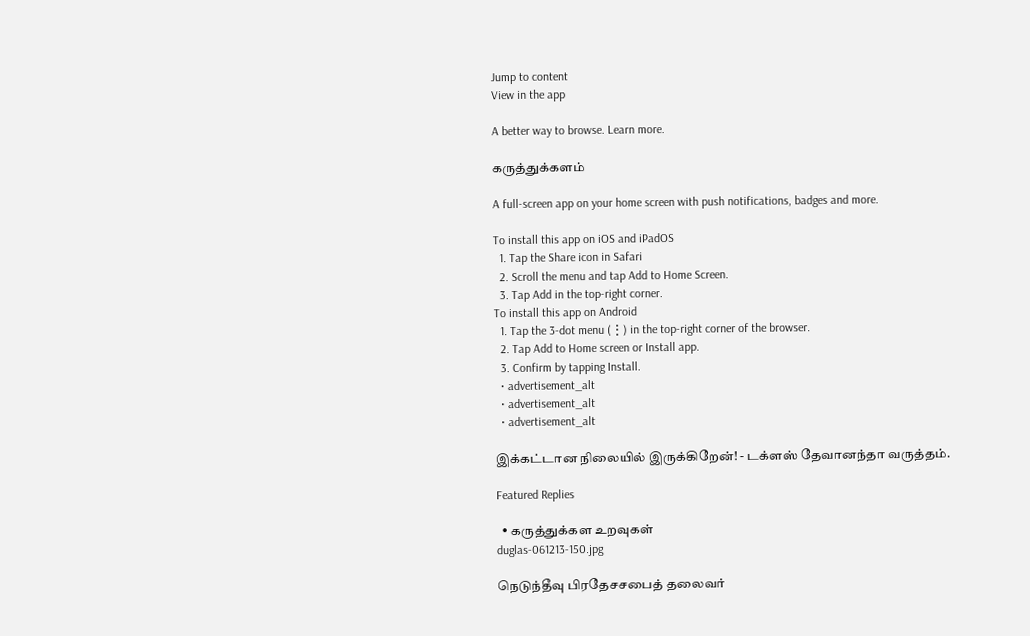Jump to content
View in the app

A better way to browse. Learn more.

கருத்துக்களம்

A full-screen app on your home screen with push notifications, badges and more.

To install this app on iOS and iPadOS
  1. Tap the Share icon in Safari
  2. Scroll the menu and tap Add to Home Screen.
  3. Tap Add in the top-right corner.
To install this app on Android
  1. Tap the 3-dot menu (⋮) in the top-right corner of the browser.
  2. Tap Add to Home screen or Install app.
  3. Confirm by tapping Install.
  • advertisement_alt
  • advertisement_alt
  • advertisement_alt

இக்கட்டான நிலையில் இருக்கிறேன்! - டக்ளஸ் தேவானந்தா வருத்தம்.

Featured Replies

  • கருத்துக்கள உறவுகள்
duglas-061213-150.jpg

நெடுந்தீவு பிரதேசசபைத் தலைவர்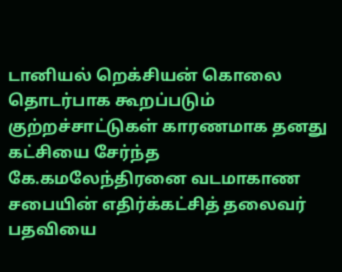டானியல் றெக்சியன் கொலை தொடர்பாக கூறப்படும் குற்றச்சாட்டுகள் காரணமாக தனது கட்சியை சேர்ந்த கே.கமலேந்திரனை வடமாகாண சபையின் எதிர்க்கட்சித் தலைவர் பதவியை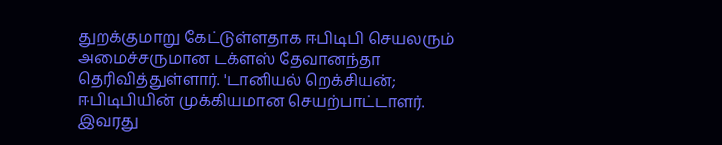துறக்குமாறு கேட்டுள்ளதாக ஈபிடிபி செயலரும் அமைச்சருமான டக்ளஸ் தேவானந்தா தெரிவித்துள்ளார். 'டானியல் றெக்சியன்; ஈபிடிபியின் முக்கியமான செயற்பாட்டாளர். இவரது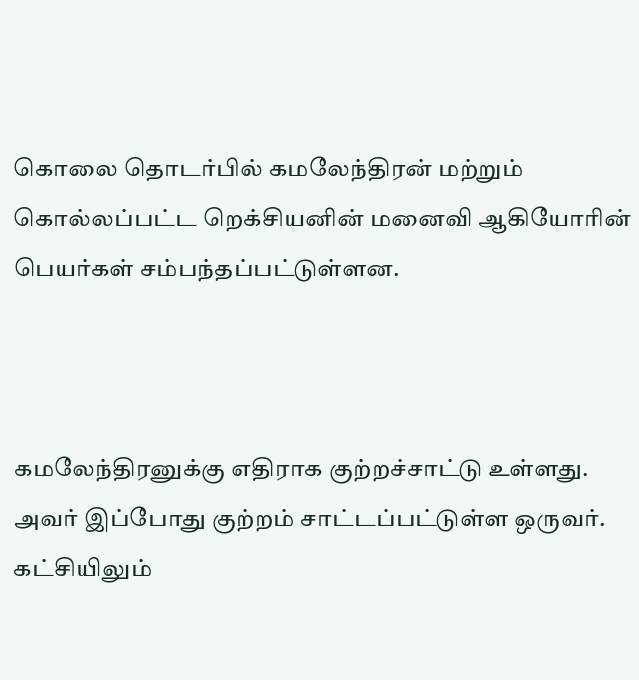கொலை தொடர்பில் கமலேந்திரன் மற்றும் கொல்லப்பட்ட றெக்சியனின் மனைவி ஆகியோரின் பெயர்கள் சம்பந்தப்பட்டுள்ளன.



கமலேந்திரனுக்கு எதிராக குற்றச்சாட்டு உள்ளது. அவர் இப்போது குற்றம் சாட்டப்பட்டுள்ள ஒருவர். கட்சியிலும்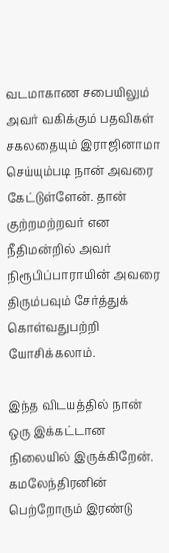வடமாகாண சபையிலும் அவர் வகிக்கும் பதவிகள் சகலதையும் இராஜினாமா செய்யும்படி நான் அவரை கேட்டுள்ளேன். தான் குற்றமற்றவர் என நீதிமன்றில் அவர் நிரூபிப்பாராயின் அவரை திரும்பவும் சேர்த்துக் கொள்வதுபற்றி யோசிக்கலாம்.

இந்த விடயத்தில் நான் ஒரு இக்கட்டான நிலையில் இருக்கிறேன். கமலேந்திரனின் பெற்றோரும் இரண்டு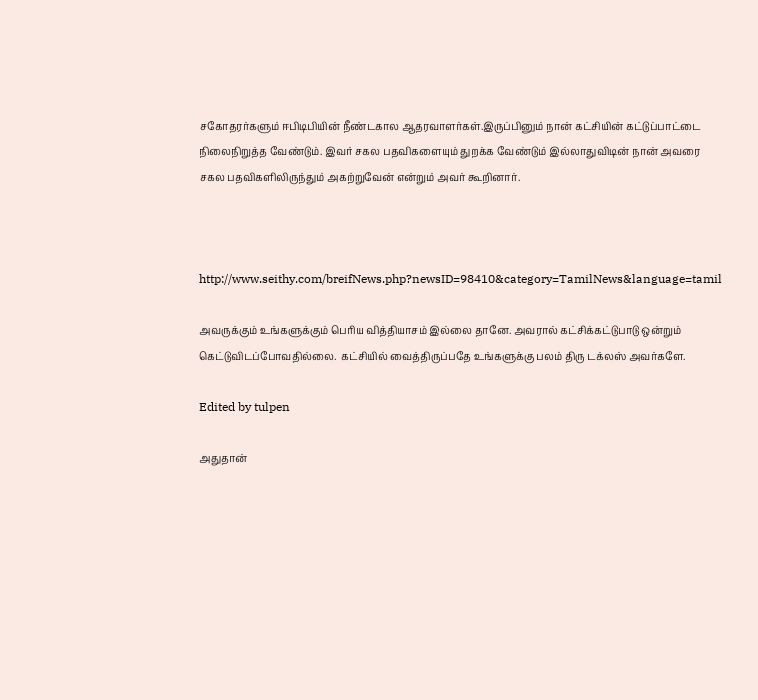சகோதரர்களும் ஈபிடிபியின் நீண்டகால ஆதரவாளர்கள்.இருப்பினும் நான் கட்சியின் கட்டுப்பாட்டை நிலைநிறுத்த வேண்டும். இவர் சகல பதவிகளையும் துறக்க வேண்டும் இல்லாதுவிடின் நான் அவரை சகல பதவிகளிலிருந்தும் அகற்றுவேன் என்றும் அவர் கூறினார்.



http://www.seithy.com/breifNews.php?newsID=98410&category=TamilNews&language=tamil

அவருக்கும் உங்களுக்கும் பெரிய வித்தியாசம் இல்லை தானே. அவரால் கட்சிக்கட்டுபாடு ஒன்றும் கெட்டுவிடப்போவதில்லை.  கட்சியில் வைத்திருப்பதே உங்களுக்கு பலம் திரு டக்லஸ் அவர்களே.

Edited by tulpen

அதுதான்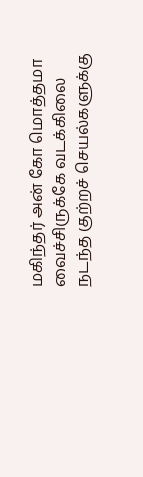மகிந்தர் அன் கோ மொத்தமா வைச்சிருக்கே வடக்கிலை நடந்த குற்றச் செயல்களுக்கு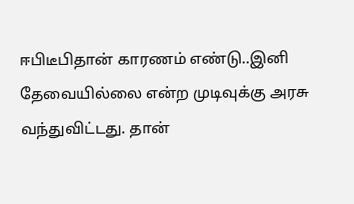ஈபிடீபிதான் காரணம் எண்டு..இனி தேவையில்லை என்ற முடிவுக்கு அரசு வந்துவிட்டது. தான்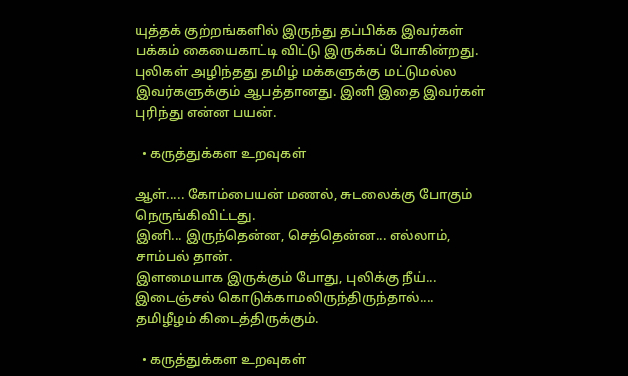யுத்தக் குற்றங்களில் இருந்து தப்பிக்க இவர்கள் பக்கம் கையைகாட்டி விட்டு இருக்கப் போகின்றது. புலிகள் அழிந்தது தமிழ் மக்களுக்கு மட்டுமல்ல இவர்களுக்கும் ஆபத்தானது. இனி இதை இவர்கள் புரிந்து என்ன பயன்.

  • கருத்துக்கள உறவுகள்

ஆள்..... கோம்பையன் மணல், சுடலைக்கு போகும் நெருங்கிவிட்டது.
இனி... இருந்தென்ன, செத்தென்ன... எல்லாம், சாம்பல் தான்.
இளமையாக இருக்கும் போது, புலிக்கு நீய்... இடைஞ்சல் கொடுக்காமலிருந்திருந்தால்....
தமிழீழம் கிடைத்திருக்கும்.

  • கருத்துக்கள உறவுகள்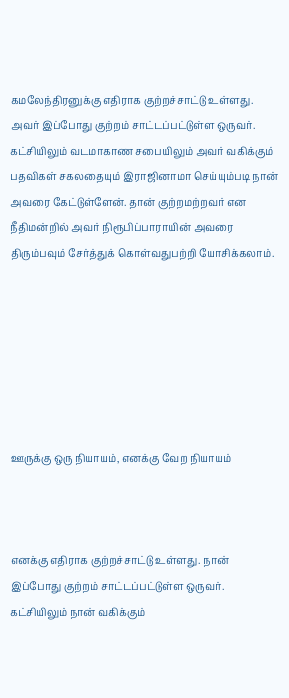கமலேந்திரனுக்கு எதிராக குற்றச்சாட்டு உள்ளது. அவர் இப்போது குற்றம் சாட்டப்பட்டுள்ள ஒருவர். கட்சியிலும் வடமாகாண சபையிலும் அவர் வகிக்கும் பதவிகள் சகலதையும் இராஜினாமா செய்யும்படி நான் அவரை கேட்டுள்ளேன். தான் குற்றமற்றவர் என நீதிமன்றில் அவர் நிரூபிப்பாராயின் அவரை திரும்பவும் சேர்த்துக் கொள்வதுபற்றி யோசிக்கலாம்.







ஊருக்கு ஒரு நியாயம், எனக்கு வேற நியாயம்



எனக்கு எதிராக குற்றச்சாட்டு உள்ளது. நான் இப்போது குற்றம் சாட்டப்பட்டுள்ள ஒருவர். கட்சியிலும் நான் வகிக்கும்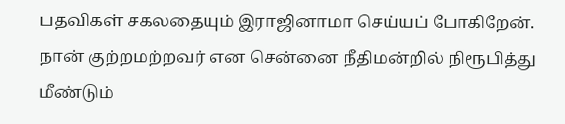பதவிகள் சகலதையும் இராஜினாமா செய்யப் போகிறேன்.  நான் குற்றமற்றவர் என சென்னை நீதிமன்றில் நிரூபித்து மீண்டும்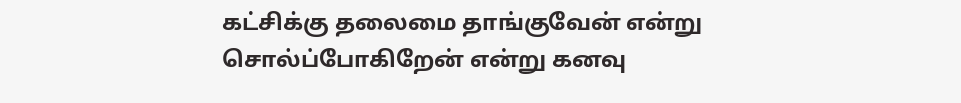கட்சிக்கு தலைமை தாங்குவேன் என்று சொல்ப்போகிறேன் என்று கனவு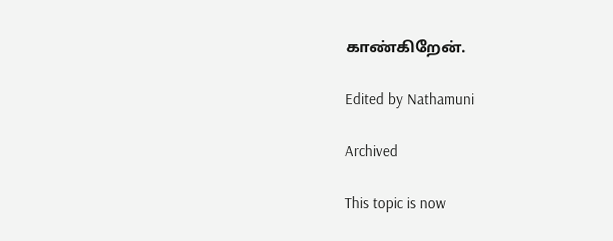காண்கிறேன்.

Edited by Nathamuni

Archived

This topic is now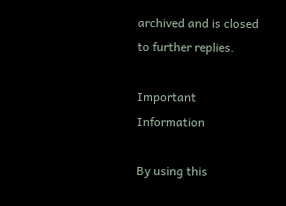archived and is closed to further replies.

Important Information

By using this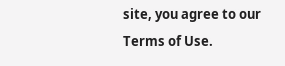site, you agree to our Terms of Use.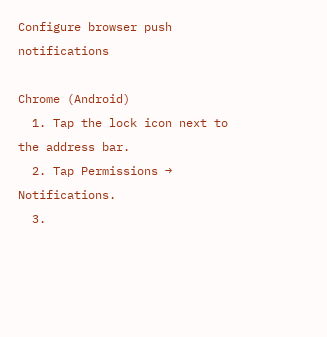Configure browser push notifications

Chrome (Android)
  1. Tap the lock icon next to the address bar.
  2. Tap Permissions → Notifications.
  3.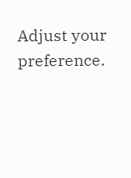Adjust your preference.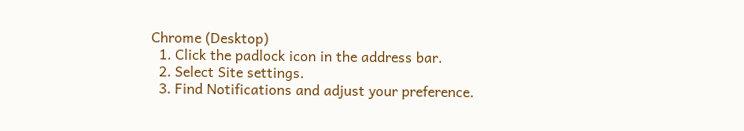Chrome (Desktop)
  1. Click the padlock icon in the address bar.
  2. Select Site settings.
  3. Find Notifications and adjust your preference.